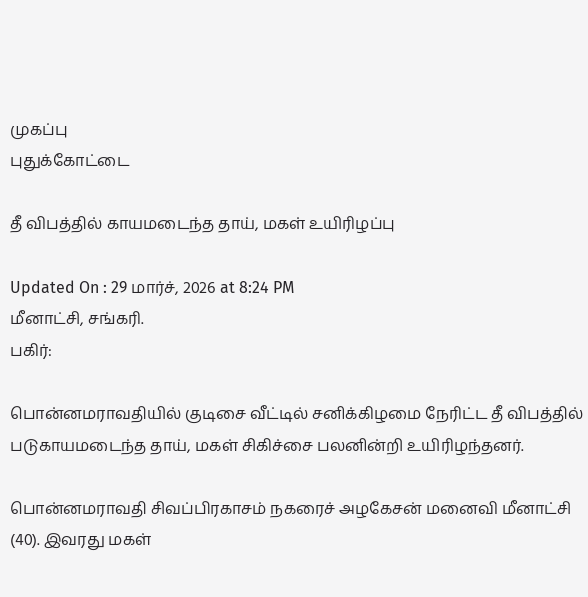முகப்பு
புதுக்கோட்டை

தீ விபத்தில் காயமடைந்த தாய், மகள் உயிரிழப்பு

Updated On : 29 மார்ச், 2026 at 8:24 PM
மீனாட்சி, சங்கரி.
பகிர்:

பொன்னமராவதியில் குடிசை வீட்டில் சனிக்கிழமை நேரிட்ட தீ விபத்தில் படுகாயமடைந்த தாய், மகள் சிகிச்சை பலனின்றி உயிரிழந்தனர்.

பொன்னமராவதி சிவப்பிரகாசம் நகரைச் அழகேசன் மனைவி மீனாட்சி (40). இவரது மகள்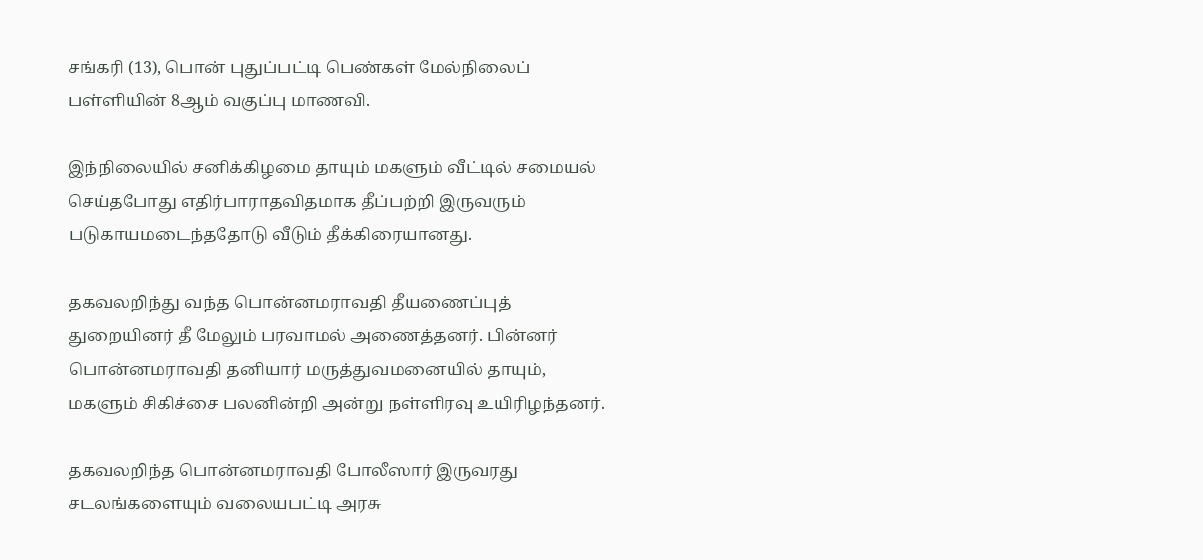சங்கரி (13), பொன் புதுப்பட்டி பெண்கள் மேல்நிலைப் பள்ளியின் 8ஆம் வகுப்பு மாணவி.

இந்நிலையில் சனிக்கிழமை தாயும் மகளும் வீட்டில் சமையல் செய்தபோது எதிர்பாராதவிதமாக தீப்பற்றி இருவரும் படுகாயமடைந்ததோடு வீடும் தீக்கிரையானது.

தகவலறிந்து வந்த பொன்னமராவதி தீயணைப்புத் துறையினர் தீ மேலும் பரவாமல் அணைத்தனர். பின்னர் பொன்னமராவதி தனியார் மருத்துவமனையில் தாயும், மகளும் சிகிச்சை பலனின்றி அன்று நள்ளிரவு உயிரிழந்தனர்.

தகவலறிந்த பொன்னமராவதி போலீஸார் இருவரது சடலங்களையும் வலையபட்டி அரசு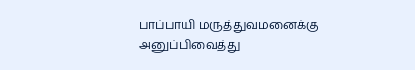பாப்பாயி மருத்துவமனைக்கு அனுப்பிவைத்து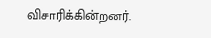விசாரிக்கின்றனர்.